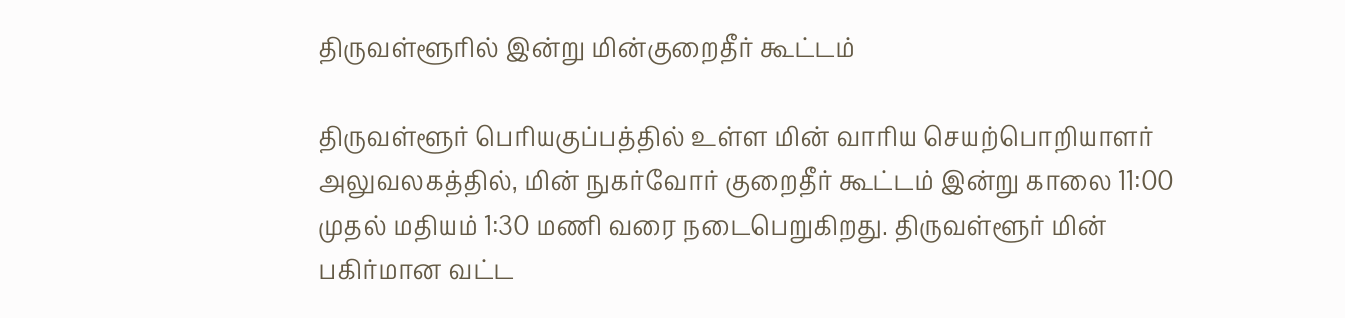திருவள்ளூரில் இன்று மின்குறைதீர் கூட்டம்

திருவள்ளூர் பெரியகுப்பத்தில் உள்ள மின் வாரிய செயற்பொறியாளர் அலுவலகத்தில், மின் நுகர்வோர் குறைதீர் கூட்டம் இன்று காலை 11:00 முதல் மதியம் 1:30 மணி வரை நடைபெறுகிறது. திருவள்ளூர் மின் பகிர்மான வட்ட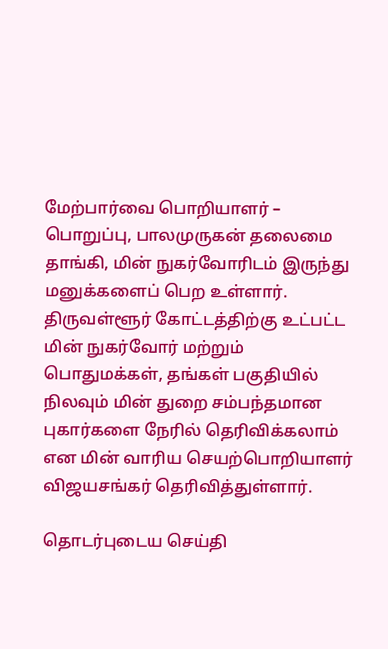மேற்பார்வை பொறியாளர் – பொறுப்பு, பாலமுருகன் தலைமை தாங்கி, மின் நுகர்வோரிடம் இருந்து மனுக்களைப் பெற உள்ளார். திருவள்ளூர் கோட்டத்திற்கு உட்பட்ட மின் நுகர்வோர் மற்றும் பொதுமக்கள், தங்கள் பகுதியில் நிலவும் மின் துறை சம்பந்தமான புகார்களை நேரில் தெரிவிக்கலாம் என மின் வாரிய செயற்பொறியாளர் விஜயசங்கர் தெரிவித்துள்ளார்.

தொடர்புடைய செய்தி